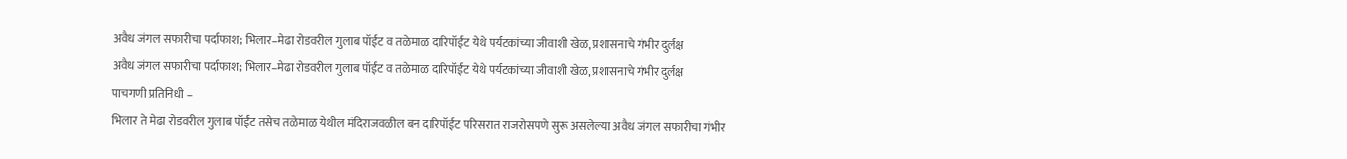अवैध जंगल सफारीचा पर्दाफाश; भिलार–मेढा रोडवरील गुलाब पॉईंट व तळेमाळ दारिपॉईंट येथे पर्यटकांच्या जीवाशी खेळ, प्रशासनाचे गंभीर दुर्लक्ष
अवैध जंगल सफारीचा पर्दाफाश; भिलार–मेढा रोडवरील गुलाब पॉईंट व तळेमाळ दारिपॉईंट येथे पर्यटकांच्या जीवाशी खेळ, प्रशासनाचे गंभीर दुर्लक्ष
पाचगणी प्रतिनिधी –
भिलार ते मेढा रोडवरील गुलाब पॉईंट तसेच तळेमाळ येथील मंदिराजवळील बन दारिपॉईंट परिसरात राजरोसपणे सुरू असलेल्या अवैध जंगल सफारीचा गंभीर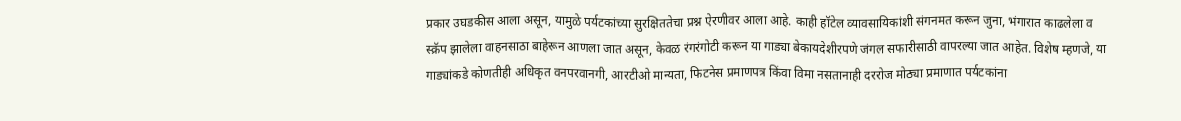प्रकार उघडकीस आला असून, यामुळे पर्यटकांच्या सुरक्षिततेचा प्रश्न ऐरणीवर आला आहे. काही हॉटेल व्यावसायिकांशी संगनमत करून जुना, भंगारात काढलेला व स्क्रॅप झालेला वाहनसाठा बाहेरून आणला जात असून, केवळ रंगरंगोटी करून या गाड्या बेकायदेशीरपणे जंगल सफारीसाठी वापरल्या जात आहेत. विशेष म्हणजे, या गाड्यांकडे कोणतीही अधिकृत वनपरवानगी, आरटीओ मान्यता, फिटनेस प्रमाणपत्र किंवा विमा नसतानाही दररोज मोठ्या प्रमाणात पर्यटकांना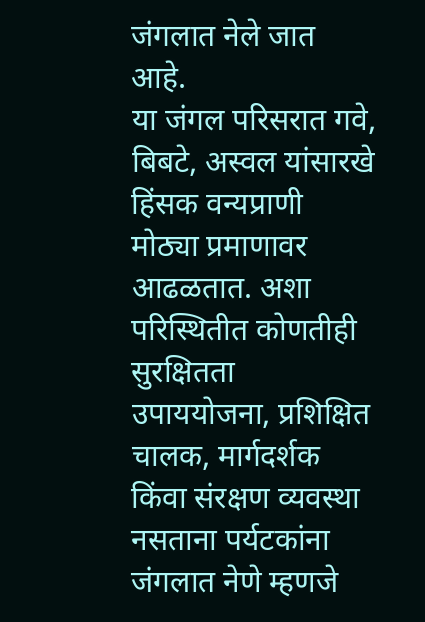जंगलात नेले जात आहे.
या जंगल परिसरात गवे, बिबटे, अस्वल यांसारखे हिंसक वन्यप्राणी मोठ्या प्रमाणावर आढळतात. अशा परिस्थितीत कोणतीही सुरक्षितता उपाययोजना, प्रशिक्षित चालक, मार्गदर्शक किंवा संरक्षण व्यवस्था नसताना पर्यटकांना जंगलात नेणे म्हणजे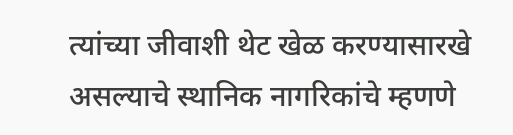त्यांच्या जीवाशी थेट खेळ करण्यासारखे असल्याचे स्थानिक नागरिकांचे म्हणणे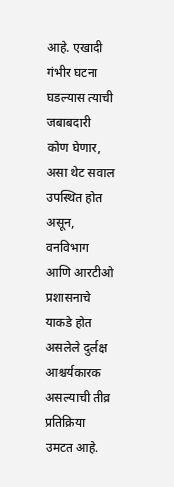आहे. एखादी गंभीर घटना घडल्यास त्याची जबाबदारी कोण घेणार, असा थेट सवाल उपस्थित होत असून, वनविभाग आणि आरटीओ प्रशासनाचे याकडे होत असलेले दुर्लक्ष आश्चर्यकारक असल्याची तीव्र प्रतिक्रिया उमटत आहे.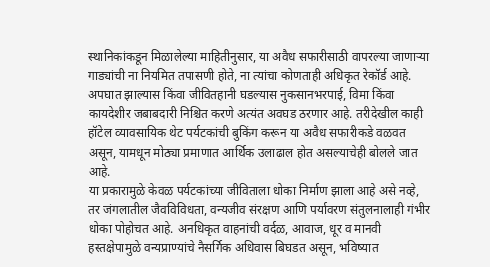स्थानिकांकडून मिळालेल्या माहितीनुसार, या अवैध सफारीसाठी वापरल्या जाणाऱ्या गाड्यांची ना नियमित तपासणी होते, ना त्यांचा कोणताही अधिकृत रेकॉर्ड आहे. अपघात झाल्यास किंवा जीवितहानी घडल्यास नुकसानभरपाई, विमा किंवा कायदेशीर जबाबदारी निश्चित करणे अत्यंत अवघड ठरणार आहे. तरीदेखील काही हॉटेल व्यावसायिक थेट पर्यटकांची बुकिंग करून या अवैध सफारीकडे वळवत असून, यामधून मोठ्या प्रमाणात आर्थिक उलाढाल होत असल्याचेही बोलले जात आहे.
या प्रकारामुळे केवळ पर्यटकांच्या जीविताला धोका निर्माण झाला आहे असे नव्हे, तर जंगलातील जैवविविधता, वन्यजीव संरक्षण आणि पर्यावरण संतुलनालाही गंभीर धोका पोहोचत आहे. अनधिकृत वाहनांची वर्दळ, आवाज, धूर व मानवी हस्तक्षेपामुळे वन्यप्राण्यांचे नैसर्गिक अधिवास बिघडत असून, भविष्यात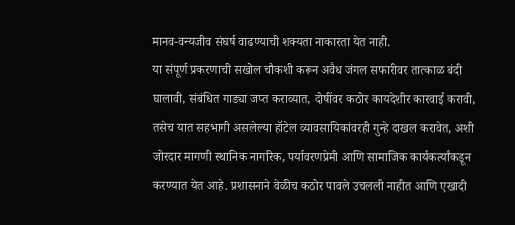मानव-वन्यजीव संघर्ष वाढण्याची शक्यता नाकारता येत नाही.
या संपूर्ण प्रकरणाची सखोल चौकशी करून अवैध जंगल सफारीवर तात्काळ बंदी घालावी, संबंधित गाड्या जप्त कराव्यात, दोषींवर कठोर कायदेशीर कारवाई करावी, तसेच यात सहभागी असलेल्या हॉटेल व्यावसायिकांवरही गुन्हे दाखल करावेत, अशी जोरदार मागणी स्थानिक नागरिक, पर्यावरणप्रेमी आणि सामाजिक कार्यकर्त्यांकडून करण्यात येत आहे. प्रशासनाने वेळीच कठोर पावले उचलली नाहीत आणि एखादी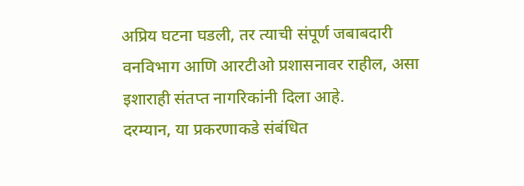अप्रिय घटना घडली, तर त्याची संपूर्ण जबाबदारी वनविभाग आणि आरटीओ प्रशासनावर राहील, असा इशाराही संतप्त नागरिकांनी दिला आहे.
दरम्यान, या प्रकरणाकडे संबंधित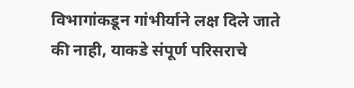विभागांकडून गांभीर्याने लक्ष दिले जाते की नाही, याकडे संपूर्ण परिसराचे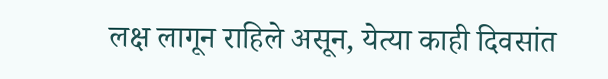लक्ष लागून राहिले असून, येत्या काही दिवसांत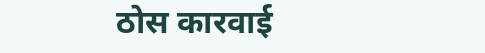ठोस कारवाई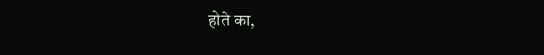होते का,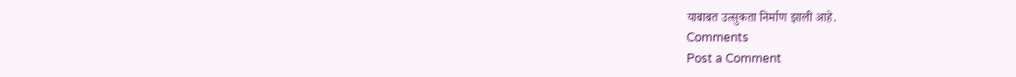याबाबत उत्सुकता निर्माण झाली आहे.
Comments
Post a Comment